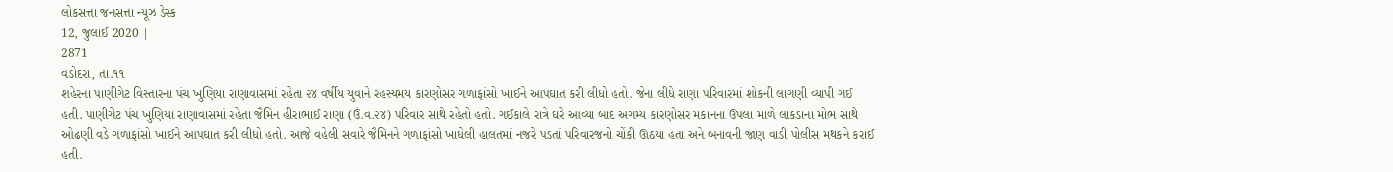લોકસત્તા જનસત્તા ન્યૂઝ ડેસ્ક
12, જુલાઈ 2020 |
2871
વડોદરા, તા.૧૧
શહેરના પાણીગેટ વિસ્તારના પંચ ખુણિયા રાણાવાસમાં રહેતા ૨૪ વર્ષીય યુવાને રહસ્યમય કારણોસર ગળાફાંસો ખાઈને આપઘાત કરી લીધો હતો. જેના લીધે રાણા પરિવારમાં શોકની લાગણી વ્યાપી ગઈ હતી. પાણીગેટ પંચ ખુણિયા રાણાવાસમાં રહેતા જૈમિન હીરાભાઈ રાણા (ઉં.વ.૨૪) પરિવાર સાથે રહેતો હતો. ગઈકાલે રાત્રે ઘરે આવ્યા બાદ અગમ્ય કારણોસર મકાનના ઉપલા માળે લાકડાના મોભ સાથે ઓઢણી વડે ગળાફાંસો ખાઈને આપઘાત કરી લીધો હતો. આજે વહેલી સવારે જૈમિનને ગળાફાંસો ખાધેલી હાલતમાં નજરે પડતાં પરિવારજનો ચોંકી ઊઠયા હતા અને બનાવની જાણ વાડી પોલીસ મથકને કરાઈ હતી.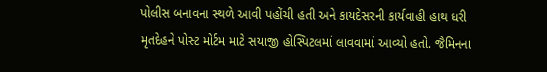પોલીસ બનાવના સ્થળે આવી પહોંચી હતી અને કાયદેસરની કાર્યવાહી હાથ ધરી મૃતદેહને પોસ્ટ મોર્ટમ માટે સયાજી હોસ્પિટલમાં લાવવામાં આવ્યો હતો. જૈમિનના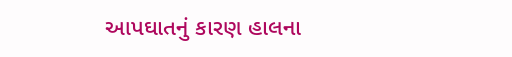આપઘાતનું કારણ હાલના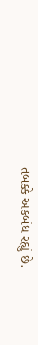તબક્કે અકબંધ રહ્યું છે.